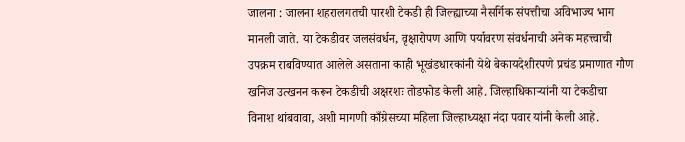जालना : जालना शहरालगतची पारशी टेकडी ही जिल्ह्याच्या नैसर्गिक संपत्तीचा अविभाज्य भाग मानली जाते. या टेकडीवर जलसंवर्धन, वृक्षारोपण आणि पर्यावरण संवर्धनाची अनेक महत्त्वाची उपक्रम राबविण्यात आलेले असताना काही भूखंडधारकांनी येथे बेकायदेशीरपणे प्रचंड प्रमाणात गौण खनिज उत्खनन करून टेकडीची अक्षरशः तोडफोड केली आहे. जिल्हाधिकाऱ्यांनी या टेकडीचा विनाश थांबवावा, अशी मागणी काँग्रेसच्या महिला जिल्हाध्यक्षा नंदा पवार यांनी केली आहे.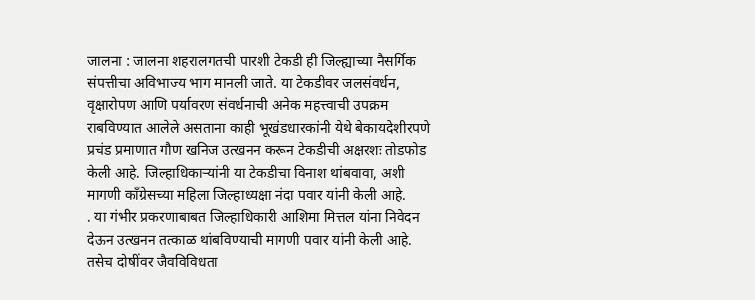जालना : जालना शहरालगतची पारशी टेकडी ही जिल्ह्याच्या नैसर्गिक संपत्तीचा अविभाज्य भाग मानली जाते. या टेकडीवर जलसंवर्धन, वृक्षारोपण आणि पर्यावरण संवर्धनाची अनेक महत्त्वाची उपक्रम राबविण्यात आलेले असताना काही भूखंडधारकांनी येथे बेकायदेशीरपणे प्रचंड प्रमाणात गौण खनिज उत्खनन करून टेकडीची अक्षरशः तोडफोड केली आहे. जिल्हाधिकाऱ्यांनी या टेकडीचा विनाश थांबवावा, अशी मागणी काँग्रेसच्या महिला जिल्हाध्यक्षा नंदा पवार यांनी केली आहे.
. या गंभीर प्रकरणाबाबत जिल्हाधिकारी आशिमा मित्तल यांना निवेदन देऊन उत्खनन तत्काळ थांबविण्याची मागणी पवार यांनी केली आहे. तसेच दोषींवर जैवविविधता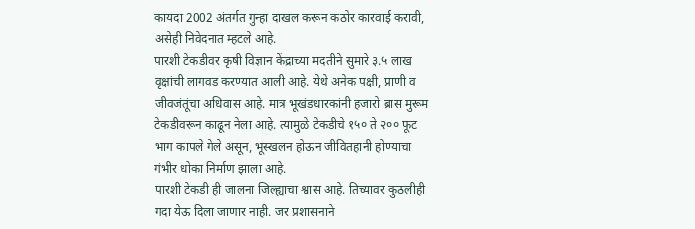कायदा 2002 अंतर्गत गुन्हा दाखल करून कठोर कारवाई करावी, असेही निवेदनात म्हटले आहे.
पारशी टेकडीवर कृषी विज्ञान केंद्राच्या मदतीने सुमारे ३.५ लाख वृक्षांची लागवड करण्यात आली आहे. येथे अनेक पक्षी, प्राणी व जीवजंतूंचा अधिवास आहे. मात्र भूखंडधारकांनी हजारो ब्रास मुरूम टेकडीवरून काढून नेला आहे. त्यामुळे टेकडीचे १५० ते २०० फूट भाग कापले गेले असून, भूस्खलन होऊन जीवितहानी होण्याचा गंभीर धोका निर्माण झाला आहे.
पारशी टेकडी ही जालना जिल्ह्याचा श्वास आहे. तिच्यावर कुठलीही गदा येऊ दिला जाणार नाही. जर प्रशासनाने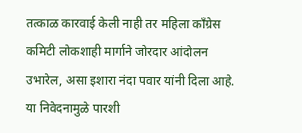तत्काळ कारवाई केली नाही तर महिला काँग्रेस कमिटी लोकशाही मार्गाने जोरदार आंदोलन उभारेल, असा इशारा नंदा पवार यांनी दिला आहे. या निवेदनामुळे पारशी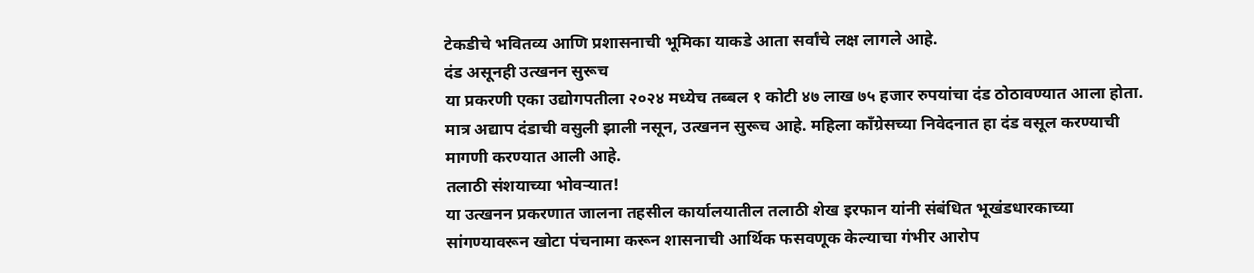टेकडीचे भवितव्य आणि प्रशासनाची भूमिका याकडे आता सर्वांचे लक्ष लागले आहे.
दंड असूनही उत्खनन सुरूच
या प्रकरणी एका उद्योगपतीला २०२४ मध्येच तब्बल १ कोटी ४७ लाख ७५ हजार रुपयांचा दंड ठोठावण्यात आला होता. मात्र अद्याप दंडाची वसुली झाली नसून, उत्खनन सुरूच आहे. महिला काँग्रेसच्या निवेदनात हा दंड वसूल करण्याची मागणी करण्यात आली आहे.
तलाठी संशयाच्या भोवऱ्यात!
या उत्खनन प्रकरणात जालना तहसील कार्यालयातील तलाठी शेख इरफान यांनी संबंधित भूखंडधारकाच्या सांगण्यावरून खोटा पंचनामा करून शासनाची आर्थिक फसवणूक केल्याचा गंभीर आरोप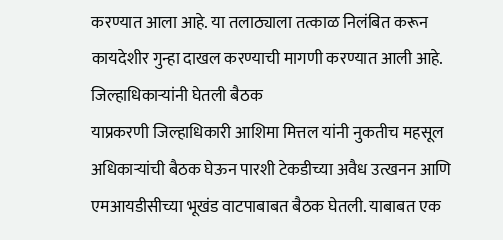करण्यात आला आहे. या तलाठ्याला तत्काळ निलंबित करून कायदेशीर गुन्हा दाखल करण्याची मागणी करण्यात आली आहे.
जिल्हाधिकाऱ्यांनी घेतली बैठक
याप्रकरणी जिल्हाधिकारी आशिमा मित्तल यांनी नुकतीच महसूल अधिकाऱ्यांची बैठक घेऊन पारशी टेकडीच्या अवैध उत्खनन आणि एमआयडीसीच्या भूखंड वाटपाबाबत बैठक घेतली. याबाबत एक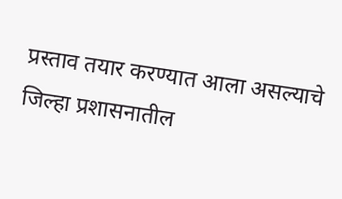प्रस्ताव तयार करण्यात आला असल्याचे जिल्हा प्रशासनातील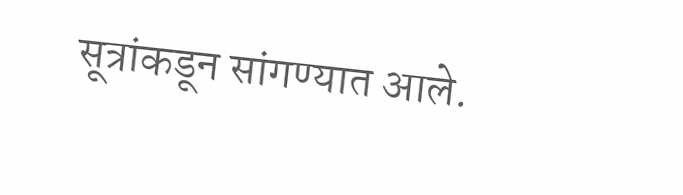सूत्रांकडून सांगण्यात आले.